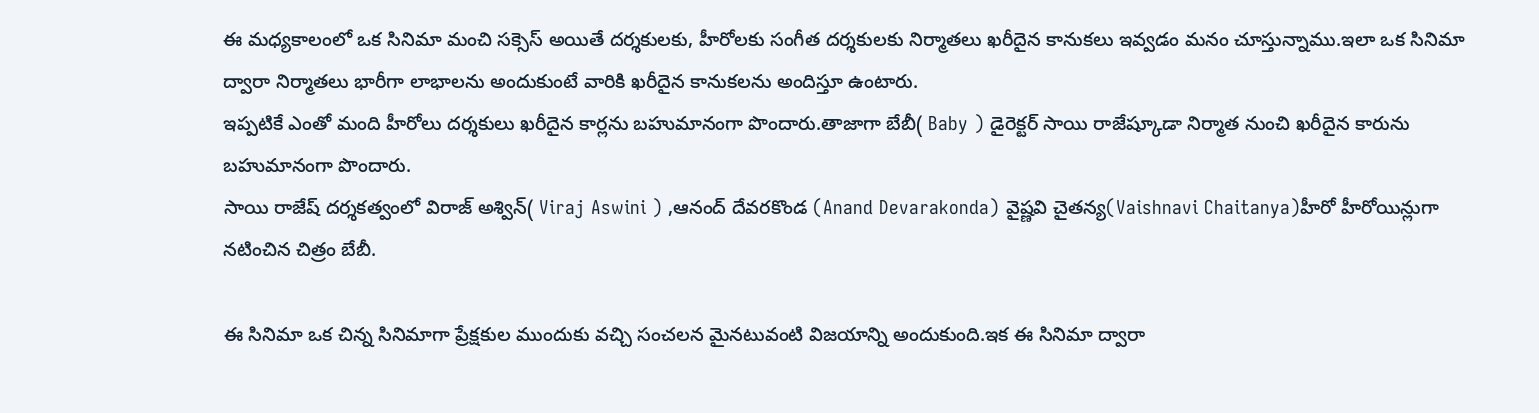ఈ మధ్యకాలంలో ఒక సినిమా మంచి సక్సెస్ అయితే దర్శకులకు, హీరోలకు సంగీత దర్శకులకు నిర్మాతలు ఖరీదైన కానుకలు ఇవ్వడం మనం చూస్తున్నాము.ఇలా ఒక సినిమా ద్వారా నిర్మాతలు భారీగా లాభాలను అందుకుంటే వారికి ఖరీదైన కానుకలను అందిస్తూ ఉంటారు.
ఇప్పటికే ఎంతో మంది హీరోలు దర్శకులు ఖరీదైన కార్లను బహుమానంగా పొందారు.తాజాగా బేబీ( Baby ) డైరెక్టర్ సాయి రాజేష్కూడా నిర్మాత నుంచి ఖరీదైన కారును బహుమానంగా పొందారు.
సాయి రాజేష్ దర్శకత్వంలో విరాజ్ అశ్విన్( Viraj Aswini ) ,ఆనంద్ దేవరకొండ (Anand Devarakonda) వైష్ణవి చైతన్య(Vaishnavi Chaitanya)హీరో హీరోయిన్లుగా నటించిన చిత్రం బేబీ.

ఈ సినిమా ఒక చిన్న సినిమాగా ప్రేక్షకుల ముందుకు వచ్చి సంచలన మైనటువంటి విజయాన్ని అందుకుంది.ఇక ఈ సినిమా ద్వారా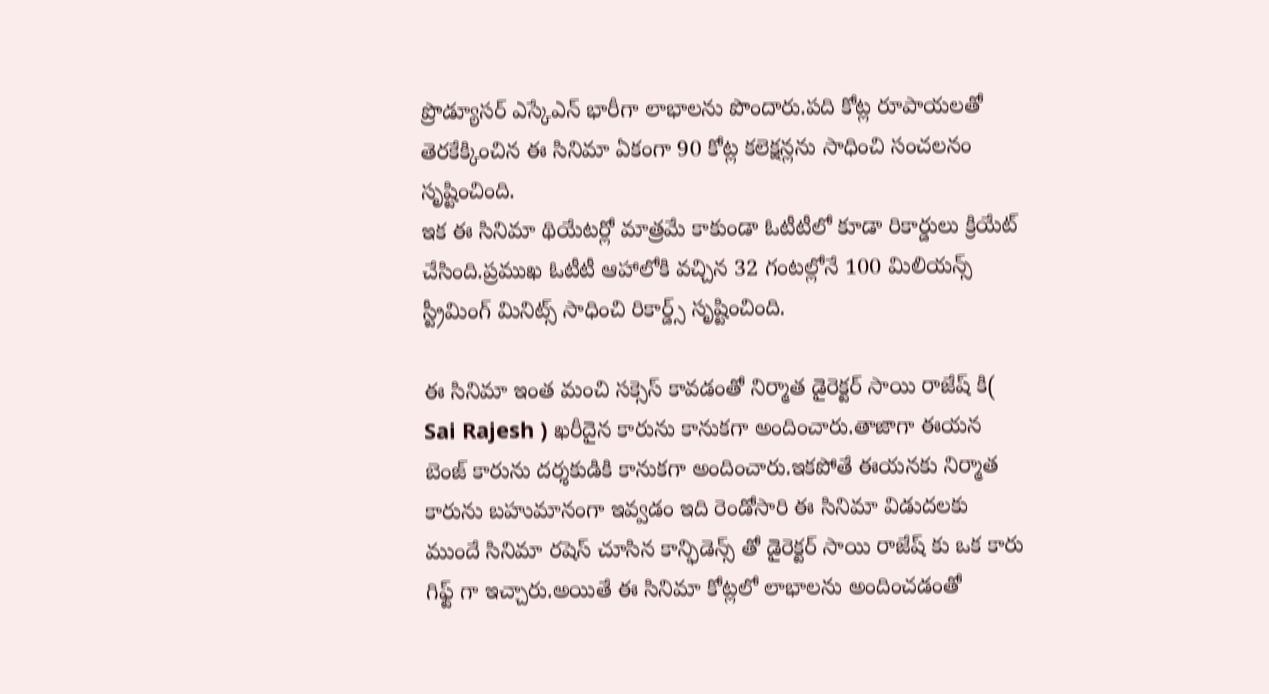ప్రొడ్యూసర్ ఎస్కేఎన్ భారీగా లాభాలను పొందారు.పది కోట్ల రూపాయలతో తెరకేక్కించిన ఈ సినిమా ఏకంగా 90 కోట్ల కలెక్షన్లను సాధించి సంచలనం సృష్టించింది.
ఇక ఈ సినిమా థియేటర్లో మాత్రమే కాకుండా ఓటీటీలో కూడా రికార్డులు క్రియేట్ చేసింది.ప్రముఖ ఓటీటీ ఆహాలోకి వచ్చిన 32 గంటల్లోనే 100 మిలియన్స్ స్ట్రీమింగ్ మినిట్స్ సాధించి రికార్డ్స్ సృష్టించింది.

ఈ సినిమా ఇంత మంచి సక్సెస్ కావడంతో నిర్మాత డైరెక్టర్ సాయి రాజేష్ కి( Sai Rajesh ) ఖరీదైన కారును కానుకగా అందించారు.తాజాగా ఈయన బెంజ్ కారును దర్శకుడికి కానుకగా అందించారు.ఇకపోతే ఈయనకు నిర్మాత కారును బహుమానంగా ఇవ్వడం ఇది రెండోసారి ఈ సినిమా విడుదలకు ముందే సినిమా రషెస్ చూసిన కాన్ఫిడెన్స్ తో డైరెక్టర్ సాయి రాజేష్ కు ఒక కారు గిఫ్ట్ గా ఇచ్చారు.అయితే ఈ సినిమా కోట్లలో లాభాలను అందించడంతో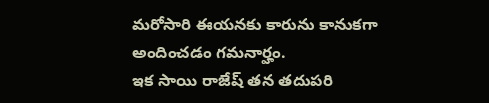మరోసారి ఈయనకు కారును కానుకగా అందించడం గమనార్హం.
ఇక సాయి రాజేష్ తన తదుపరి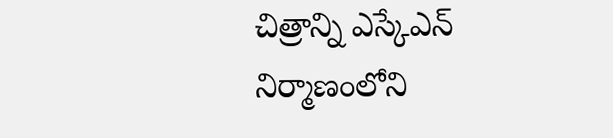చిత్రాన్ని ఎస్కేఎన్ నిర్మాణంలోని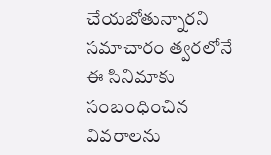చేయబోతున్నారని సమాచారం త్వరలోనే ఈ సినిమాకు సంబంధించిన వివరాలను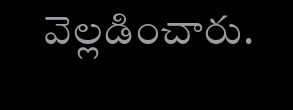వెల్లడించారు.